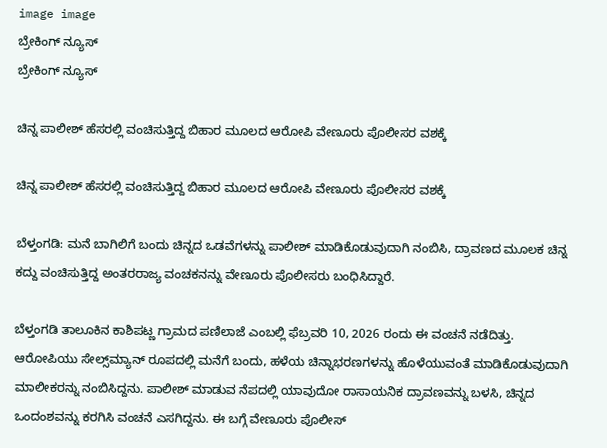image image
ಬ್ರೇಕಿಂಗ್ ನ್ಯೂಸ್
ಬ್ರೇಕಿಂಗ್ ನ್ಯೂಸ್

ಚಿನ್ನ ಪಾಲೀಶ್ ಹೆಸರಲ್ಲಿ ವಂಚಿಸುತ್ತಿದ್ದ ಬಿಹಾರ ಮೂಲದ ಆರೋಪಿ ವೇಣೂರು ಪೊಲೀಸರ ವಶಕ್ಕೆ

ಚಿನ್ನ ಪಾಲೀಶ್ ಹೆಸರಲ್ಲಿ ವಂಚಿಸುತ್ತಿದ್ದ ಬಿಹಾರ ಮೂಲದ ಆರೋಪಿ ವೇಣೂರು ಪೊಲೀಸರ ವಶಕ್ಕೆ

ಬೆಳ್ತಂಗಡಿ: ಮನೆ ಬಾಗಿಲಿಗೆ ಬಂದು ಚಿನ್ನದ ಒಡವೆಗಳನ್ನು ಪಾಲೀಶ್ ಮಾಡಿಕೊಡುವುದಾಗಿ ನಂಬಿಸಿ, ದ್ರಾವಣದ ಮೂಲಕ ಚಿನ್ನ ಕದ್ದು ವಂಚಿಸುತ್ತಿದ್ದ ಅಂತರರಾಜ್ಯ ವಂಚಕನನ್ನು ವೇಣೂರು ಪೊಲೀಸರು ಬಂಧಿಸಿದ್ದಾರೆ.

ಬೆಳ್ತಂಗಡಿ ತಾಲೂಕಿನ ಕಾಶಿಪಟ್ಣ ಗ್ರಾಮದ ಪಣಿಲಾಜೆ ಎಂಬಲ್ಲಿ ಫೆಬ್ರವರಿ 10, 2026 ರಂದು ಈ ವಂಚನೆ ನಡೆದಿತ್ತು. ಆರೋಪಿಯು ಸೇಲ್ಸ್‌ಮ್ಯಾನ್ ರೂಪದಲ್ಲಿ ಮನೆಗೆ ಬಂದು, ಹಳೆಯ ಚಿನ್ನಾಭರಣಗಳನ್ನು ಹೊಳೆಯುವಂತೆ ಮಾಡಿಕೊಡುವುದಾಗಿ ಮಾಲೀಕರನ್ನು ನಂಬಿಸಿದ್ದನು. ಪಾಲೀಶ್ ಮಾಡುವ ನೆಪದಲ್ಲಿ ಯಾವುದೋ ರಾಸಾಯನಿಕ ದ್ರಾವಣವನ್ನು ಬಳಸಿ, ಚಿನ್ನದ ಒಂದಂಶವನ್ನು ಕರಗಿಸಿ ವಂಚನೆ ಎಸಗಿದ್ದನು. ಈ ಬಗ್ಗೆ ವೇಣೂರು ಪೊಲೀಸ್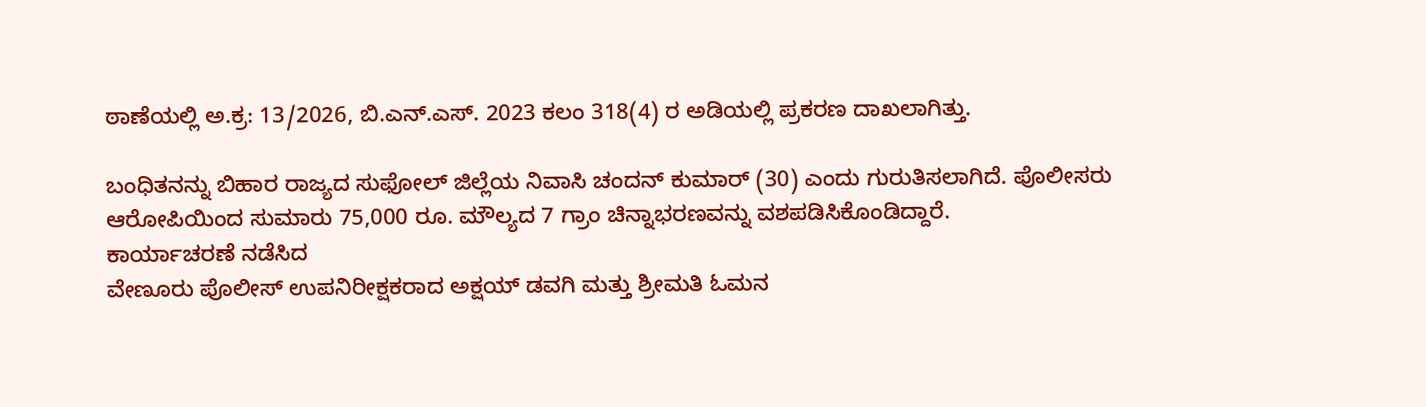ಠಾಣೆಯಲ್ಲಿ ಅ.ಕ್ರ: 13/2026, ಬಿ.ಎನ್.ಎಸ್. 2023 ಕಲಂ 318(4) ರ ಅಡಿಯಲ್ಲಿ ಪ್ರಕರಣ ದಾಖಲಾಗಿತ್ತು.

ಬಂಧಿತನನ್ನು ಬಿಹಾರ ರಾಜ್ಯದ ಸುಫೋಲ್ ಜಿಲ್ಲೆಯ ನಿವಾಸಿ ಚಂದನ್ ಕುಮಾರ್ (30) ಎಂದು ಗುರುತಿಸಲಾಗಿದೆ. ಪೊಲೀಸರು ಆರೋಪಿಯಿಂದ ಸುಮಾರು 75,000 ರೂ. ಮೌಲ್ಯದ 7 ಗ್ರಾಂ ಚಿನ್ನಾಭರಣವನ್ನು ವಶಪಡಿಸಿಕೊಂಡಿದ್ದಾರೆ.
ಕಾರ್ಯಾಚರಣೆ ನಡೆಸಿದ
ವೇಣೂರು ಪೊಲೀಸ್ ಉಪನಿರೀಕ್ಷಕರಾದ ಅಕ್ಷಯ್ ಡವಗಿ ಮತ್ತು ಶ್ರೀಮತಿ ಓಮನ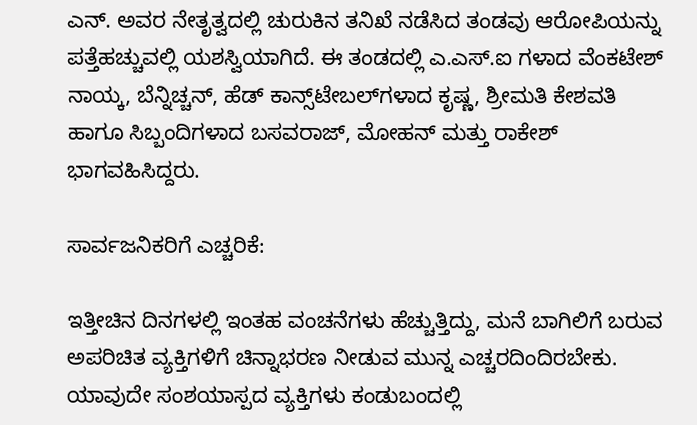ಎನ್. ಅವರ ನೇತೃತ್ವದಲ್ಲಿ ಚುರುಕಿನ ತನಿಖೆ ನಡೆಸಿದ ತಂಡವು ಆರೋಪಿಯನ್ನು ಪತ್ತೆಹಚ್ಚುವಲ್ಲಿ ಯಶಸ್ವಿಯಾಗಿದೆ. ಈ ತಂಡದಲ್ಲಿ ಎ.ಎಸ್.ಐ ಗಳಾದ ವೆಂಕಟೇಶ್ ನಾಯ್ಕ, ಬೆನ್ನಿಚ್ಚನ್, ಹೆಡ್ ಕಾನ್ಸ್‌ಟೇಬಲ್‌ಗಳಾದ ಕೃಷ್ಣ, ಶ್ರೀಮತಿ ಕೇಶವತಿ ಹಾಗೂ ಸಿಬ್ಬಂದಿಗಳಾದ ಬಸವರಾಜ್, ಮೋಹನ್ ಮತ್ತು ರಾಕೇಶ್ ಭಾಗವಹಿಸಿದ್ದರು.

ಸಾರ್ವಜನಿಕರಿಗೆ ಎಚ್ಚರಿಕೆ:

ಇತ್ತೀಚಿನ ದಿನಗಳಲ್ಲಿ ಇಂತಹ ವಂಚನೆಗಳು ಹೆಚ್ಚುತ್ತಿದ್ದು, ಮನೆ ಬಾಗಿಲಿಗೆ ಬರುವ ಅಪರಿಚಿತ ವ್ಯಕ್ತಿಗಳಿಗೆ ಚಿನ್ನಾಭರಣ ನೀಡುವ ಮುನ್ನ ಎಚ್ಚರದಿಂದಿರಬೇಕು. ಯಾವುದೇ ಸಂಶಯಾಸ್ಪದ ವ್ಯಕ್ತಿಗಳು ಕಂಡುಬಂದಲ್ಲಿ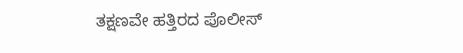ತಕ್ಷಣವೇ ಹತ್ತಿರದ ಪೊಲೀಸ್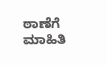ಠಾಣೆಗೆ ಮಾಹಿತಿ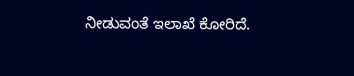ನೀಡುವಂತೆ ಇಲಾಖೆ ಕೋರಿದೆ.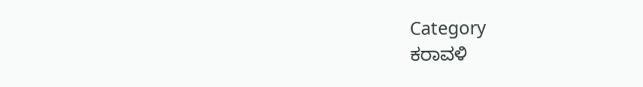Category
ಕರಾವಳಿ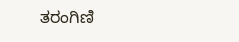ತರಂಗಿಣಿ